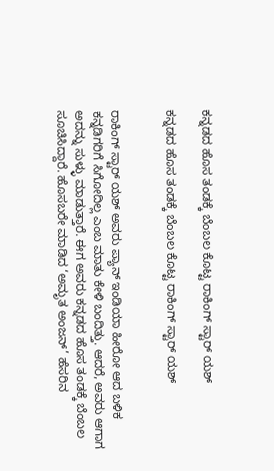ಕನ್ನಡದ ಹೊಸ ತಂಡಕ್ಕೆ ಬೆಂಬಲ ಕೊಟ್ಟ ರಾಕಿಂಗ್ ಸ್ಟಾರ್ ಯಶ್

ಕನ್ನಡದ ಹೊಸ ತಂಡಕ್ಕೆ ಬೆಂಬಲ ಕೊಟ್ಟ ರಾಕಿಂಗ್ ಸ್ಟಾರ್ ಯಶ್


ರಾಕಿಂಗ್ ಸ್ಟಾರ್ ಯಶ್ ಅವರು ಪ್ಯಾನ್ ಇಂಡಿಯಾ ಹೀರೋ ಆದ ಬಳಿಕ ಕನ್ನಡಿಗರಿಗೆ ಸಿಗೋದಿಲ್ಲ ಎಂಬ ಮಾತು ಕೇಳಿ ಬಂದಿತ್ತು. ಆದರೆ, ಅವರು ಆಗಾಗ ಅದನ್ನು ಸುಳ್ಳು ಮಾಡುತ್ತಾರೆ. ಈಗ ಅವರು ಕನ್ನಡದ ಹೊಸ ತಂಡಕ್ಕೆ ಬೆಂಬಲ ಸೂಚಿಸಿದ್ದಾರೆ. ಹೊಸಬರೇ ಮಾಡಿದ ‘ಅಮೃತ ಅಂಜನ್’ ಹೆಸರಿನ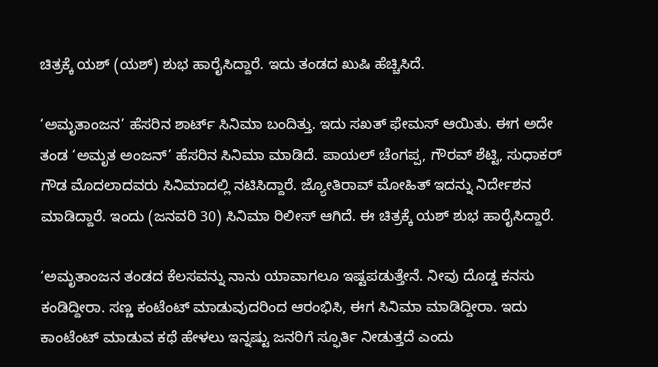ಚಿತ್ರಕ್ಕೆ ಯಶ್ (ಯಶ್) ಶುಭ ಹಾರೈಸಿದ್ದಾರೆ. ಇದು ತಂಡದ ಖುಷಿ ಹೆಚ್ಚಿಸಿದೆ.

‘ಅಮೃತಾಂಜನ’ ಹೆಸರಿನ ಶಾರ್ಟ್ ಸಿನಿಮಾ ಬಂದಿತ್ತು. ಇದು ಸಖತ್ ಫೇಮಸ್ ಆಯಿತು. ಈಗ ಅದೇ ತಂಡ ‘ಅಮೃತ ಅಂಜನ್’ ಹೆಸರಿನ ಸಿನಿಮಾ ಮಾಡಿದೆ. ಪಾಯಲ್ ಚೆಂಗಪ್ಪ, ಗೌರವ್ ಶೆಟ್ಟಿ, ಸುಧಾಕರ್ ಗೌಡ ಮೊದಲಾದವರು ಸಿನಿಮಾದಲ್ಲಿ ನಟಿಸಿದ್ದಾರೆ. ಜ್ಯೋತಿರಾವ್ ಮೋಹಿತ್ ಇದನ್ನು ನಿರ್ದೇಶನ ಮಾಡಿದ್ದಾರೆ. ಇಂದು (ಜನವರಿ 30) ಸಿನಿಮಾ ರಿಲೀಸ್ ಆಗಿದೆ. ಈ ಚಿತ್ರಕ್ಕೆ ಯಶ್ ಶುಭ ಹಾರೈಸಿದ್ದಾರೆ.

‘ಅಮೃತಾಂಜನ ತಂಡದ ಕೆಲಸವನ್ನು ನಾನು ಯಾವಾಗಲೂ ಇಷ್ಟಪಡುತ್ತೇನೆ. ನೀವು ದೊಡ್ಡ ಕನಸು ಕಂಡಿದ್ದೀರಾ. ಸಣ್ಣ ಕಂಟೆಂಟ್ ಮಾಡುವುದರಿಂದ ಆರಂಭಿಸಿ, ಈಗ ಸಿನಿಮಾ ಮಾಡಿದ್ದೀರಾ. ಇದು ಕಾಂಟೆಂಟ್ ಮಾಡುವ ಕಥೆ ಹೇಳಲು ಇನ್ನಷ್ಟು ಜನರಿಗೆ ಸ್ಫೂರ್ತಿ ನೀಡುತ್ತದೆ ಎಂದು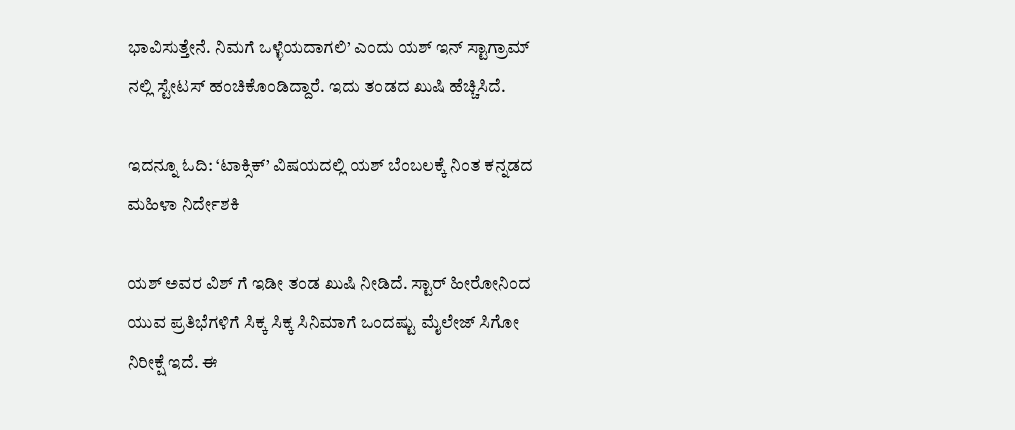ಭಾವಿಸುತ್ತೇನೆ. ನಿಮಗೆ ಒಳ್ಳೆಯದಾಗಲಿ’ ಎಂದು ಯಶ್ ಇನ್ ಸ್ಟಾಗ್ರಾಮ್ ನಲ್ಲಿ ಸ್ಟೇಟಸ್ ಹಂಚಿಕೊಂಡಿದ್ದಾರೆ. ಇದು ತಂಡದ ಖುಷಿ ಹೆಚ್ಚಿಸಿದೆ.

ಇದನ್ನೂ ಓದಿ: ‘ಟಾಕ್ಸಿಕ್’ ವಿಷಯದಲ್ಲಿ ಯಶ್ ಬೆಂಬಲಕ್ಕೆ ನಿಂತ ಕನ್ನಡದ ಮಹಿಳಾ ನಿರ್ದೇಶಕಿ

ಯಶ್ ಅವರ ವಿಶ್ ಗೆ ಇಡೀ ತಂಡ ಖುಷಿ ನೀಡಿದೆ. ಸ್ಟಾರ್ ಹೀರೋನಿಂದ ಯುವ ಪ್ರತಿಭೆಗಳಿಗೆ ಸಿಕ್ಕ ಸಿಕ್ಕ ಸಿನಿಮಾಗೆ ಒಂದಷ್ಟು ಮೈಲೇಜ್ ಸಿಗೋ ನಿರೀಕ್ಷೆ ಇದೆ. ಈ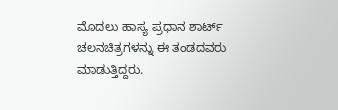ಮೊದಲು ಹಾಸ್ಯ ಪ್ರಧಾನ ಶಾರ್ಟ್ ಚಲನಚಿತ್ರಗಳನ್ನು ಈ ತಂಡದವರು ಮಾಡುತ್ತಿದ್ದರು.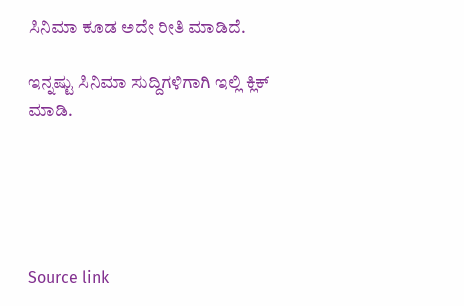ಸಿನಿಮಾ ಕೂಡ ಅದೇ ರೀತಿ ಮಾಡಿದೆ.

ಇನ್ನಷ್ಟು ಸಿನಿಮಾ ಸುದ್ದಿಗಳಿಗಾಗಿ ಇಲ್ಲಿ ಕ್ಲಿಕ್ ಮಾಡಿ.





Source link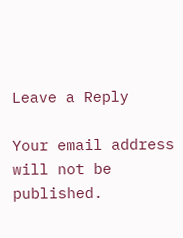Leave a Reply

Your email address will not be published.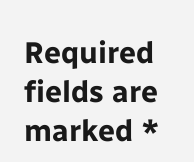Required fields are marked *